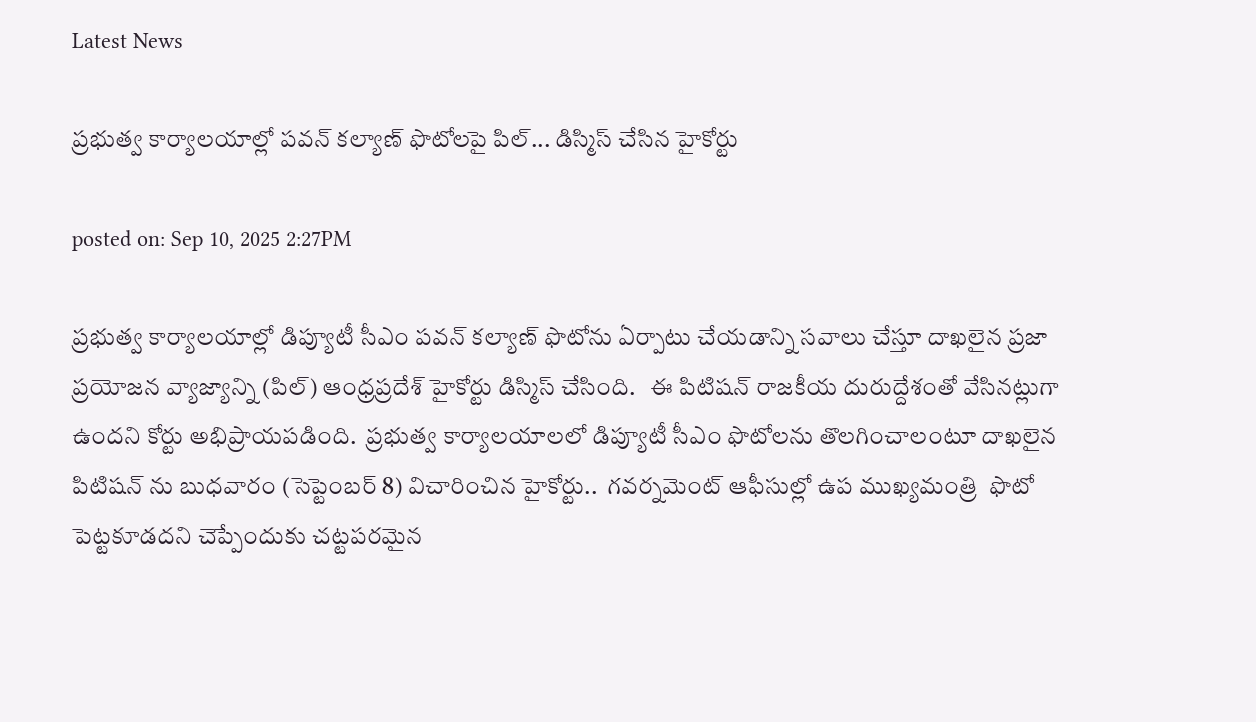Latest News

ప్రభుత్వ కార్యాలయాల్లో పవన్ కల్యాణ్ ఫొటోలపై పిల్... డిస్మిస్ చేసిన హైకోర్టు

posted on: Sep 10, 2025 2:27PM

ప్రభుత్వ కార్యాలయాల్లో డిప్యూటీ సీఎం పవన్ కల్యాణ్ ఫొటోను ఏర్పాటు చేయడాన్ని సవాలు చేస్తూ దాఖలైన ప్రజా ప్రయోజన వ్యాజ్యాన్ని (పిల్) ఆంధ్రప్రదేశ్ హైకోర్టు డిస్మిస్ చేసింది.   ఈ పిటిషన్ రాజకీయ దురుద్దేశంతో వేసినట్లుగా ఉందని కోర్టు అభిప్రాయపడింది.  ప్రభుత్వ కార్యాలయాలలో డిప్యూటీ సీఎం ఫొటోలను తొలగించాలంటూ దాఖలైన పిటిషన్ ను బుధవారం (సెప్టెంబర్ 8) విచారించిన హైకోర్టు..  గవర్నమెంట్ ఆఫీసుల్లో ఉప ముఖ్యమంత్రి  ఫొటో పెట్టకూడదని చెప్పేందుకు చట్టపరమైన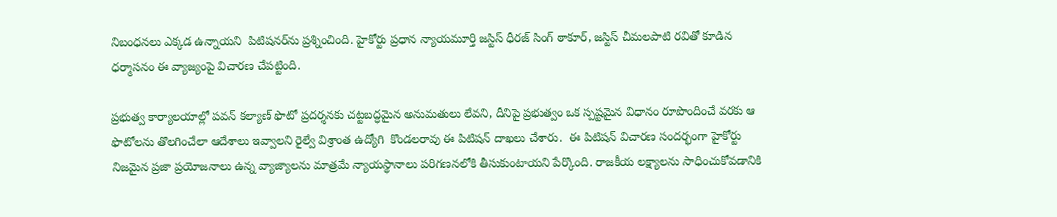నిబంధనలు ఎక్కడ ఉన్నాయని  పిటిషనర్‌ను ప్రశ్నించింది. హైకోర్టు ప్రధాన న్యాయమూర్తి జస్టిస్ ధీరజ్ సింగ్ ఠాకూర్, జస్టిస్ చీమలపాటి రవితో కూడిన ధర్మాసనం ఈ వ్యాజ్యంపై విచారణ చేపట్టింది.

ప్రభుత్వ కార్యాలయాల్లో పవన్ కల్యాణ్ ఫొటో ప్రదర్శనకు చట్టబద్ధమైన అనుమతులు లేవని, దీనిపై ప్రభుత్వం ఒక స్పష్టమైన విధానం రూపొందించే వరకు ఆ ఫొటోలను తొలగించేలా ఆదేశాలు ఇవ్వాలని రైల్వే విశ్రాంత ఉద్యోగి  కొండలరావు ఈ పిటిషన్ దాఖలు చేశారు.  ఈ పిటిషన్ విచారణ సందర్భంగా హైకోర్టు నిజమైన ప్రజా ప్రయోజనాలు ఉన్న వ్యాజ్యాలను మాత్రమే న్యాయస్థానాలు పరిగణనలోకి తీసుకుంటాయని పేర్కొంది. రాజకీయ లక్ష్యాలను సాధించుకోవడానికి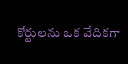కోర్టులను ఒక వేదికగా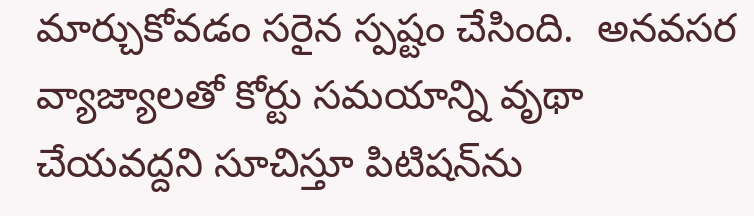మార్చుకోవడం సరైన స్పష్టం చేసింది.  అనవసర వ్యాజ్యాలతో కోర్టు సమయాన్ని వృథా చేయవద్దని సూచిస్తూ పిటిషన్‌ను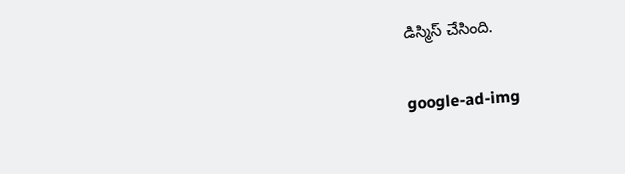డిస్మిస్ చేసింది.

google-ad-img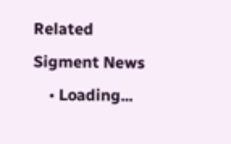Related Sigment News
    • Loading...